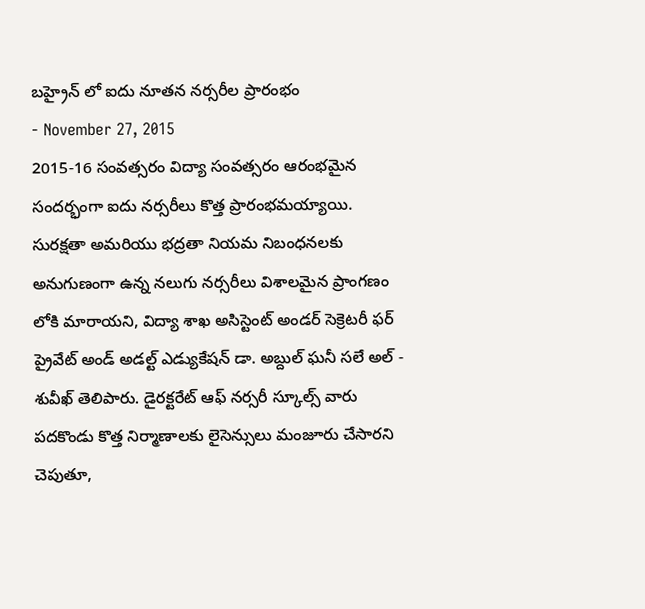బహ్రైన్ లో ఐదు నూతన నర్సరీల ప్రారంభం
- November 27, 2015
2015-16 సంవత్సరం విద్యా సంవత్సరం ఆరంభమైన సందర్భంగా ఐదు నర్సరీలు కొత్త ప్రారంభమయ్యాయి. సురక్షతా అమరియు భద్రతా నియమ నిబంధనలకు అనుగుణంగా ఉన్న నలుగు నర్సరీలు విశాలమైన ప్రాంగణం లోకి మారాయని, విద్యా శాఖ అసిస్టెంట్ అండర్ సెక్రెటరీ ఫర్ ప్రైవేట్ అండ్ అడల్ట్ ఎడ్యుకేషన్ డా. అబ్దుల్ ఘనీ సలే అల్ - శువీఖ్ తెలిపారు. డైరక్టరేట్ ఆఫ్ నర్సరీ స్కూల్స్ వారు పదకొండు కొత్త నిర్మాణాలకు లైసెన్సులు మంజూరు చేసారని చెపుతూ,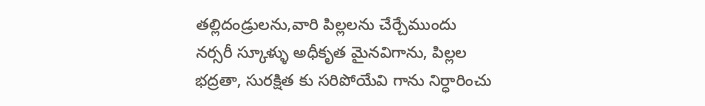తల్లిదండ్రులను,వారి పిల్లలను చేర్చేముందు నర్సరీ స్కూళ్ళు అధీకృత మైనవిగాను, పిల్లల భద్రతా, సురక్షిత కు సరిపోయేవి గాను నిర్ధారించు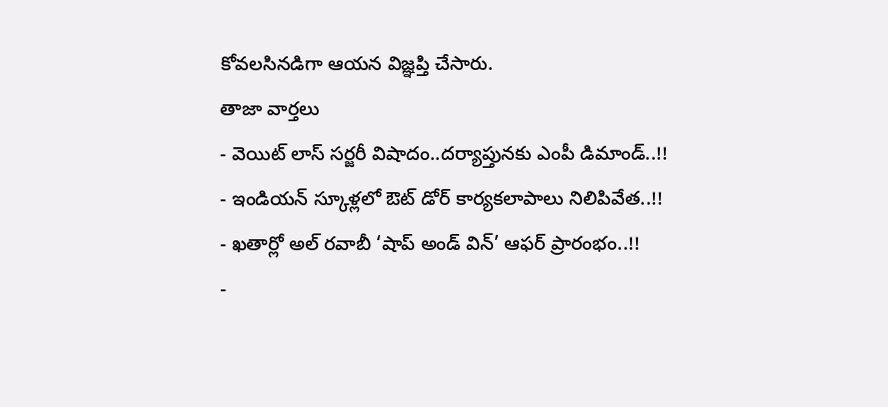కోవలసినడిగా ఆయన విజ్ఞప్తి చేసారు.
తాజా వార్తలు
- వెయిట్ లాస్ సర్జరీ విషాదం..దర్యాప్తునకు ఎంపీ డిమాండ్..!!
- ఇండియన్ స్కూళ్లలో ఔట్ డోర్ కార్యకలాపాలు నిలిపివేత..!!
- ఖతార్లో అల్ రవాబీ ‘షాప్ అండ్ విన్’ ఆఫర్ ప్రారంభం..!!
-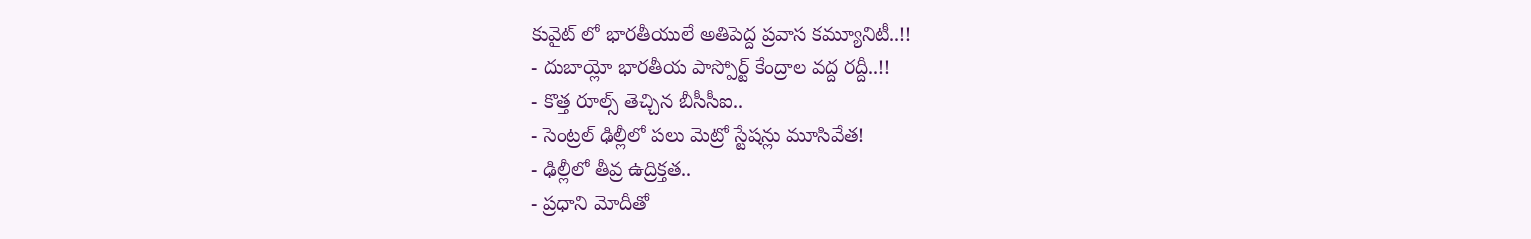కువైట్ లో భారతీయులే అతిపెద్ద ప్రవాస కమ్యూనిటీ..!!
- దుబాయ్లో భారతీయ పాస్పోర్ట్ కేంద్రాల వద్ద రద్దీ..!!
- కొత్త రూల్స్ తెచ్చిన బీసీసీఐ..
- సెంట్రల్ ఢిల్లీలో పలు మెట్రో స్టేషన్లు మూసివేత!
- ఢిల్లీలో తీవ్ర ఉద్రిక్తత..
- ప్రధాని మోదీతో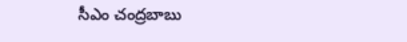సీఎం చంద్రబాబు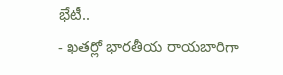భేటీ..
- ఖతర్లో భారతీయ రాయబారిగా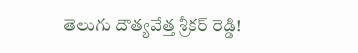తెలుగు దౌత్యవేత్త శ్రీకర్ రెడ్డి!